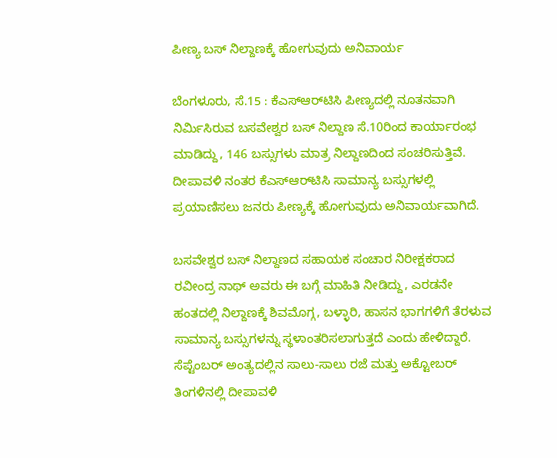ಪೀಣ್ಯ ಬಸ್ ನಿಲ್ದಾಣಕ್ಕೆ ಹೋಗುವುದು ಅನಿವಾರ್ಯ

ಬೆಂಗಳೂರು, ಸೆ.15 : ಕೆಎಸ್ಆರ್‌ಟಿಸಿ ಪೀಣ್ಯದಲ್ಲಿ ನೂತನವಾಗಿ ನಿರ್ಮಿಸಿರುವ ಬಸವೇಶ್ವರ ಬಸ್ ನಿಲ್ದಾಣ ಸೆ.10ರಿಂದ ಕಾರ್ಯಾರಂಭ ಮಾಡಿದ್ದು, 146 ಬಸ್ಸುಗಳು ಮಾತ್ರ ನಿಲ್ದಾಣದಿಂದ ಸಂಚರಿಸುತ್ತಿವೆ. ದೀಪಾವಳಿ ನಂತರ ಕೆಎಸ್ಆರ್‌ಟಿಸಿ ಸಾಮಾನ್ಯ ಬಸ್ಸುಗಳಲ್ಲಿ ಪ್ರಯಾಣಿಸಲು ಜನರು ಪೀಣ್ಯಕ್ಕೆ ಹೋಗುವುದು ಅನಿವಾರ್ಯವಾಗಿದೆ.

ಬಸವೇಶ್ವರ ಬಸ್ ನಿಲ್ದಾಣದ ಸಹಾಯಕ ಸಂಚಾರ ನಿರೀಕ್ಷಕರಾದ ರವೀಂದ್ರ ನಾಥ್ ಅವರು ಈ ಬಗ್ಗೆ ಮಾಹಿತಿ ನೀಡಿದ್ದು, ಎರಡನೇ ಹಂತದಲ್ಲಿ ನಿಲ್ದಾಣಕ್ಕೆ ಶಿವಮೊಗ್ಗ, ಬಳ್ಳಾರಿ, ಹಾಸನ ಭಾಗಗಳಿಗೆ ತೆರಳುವ ಸಾಮಾನ್ಯ ಬಸ್ಸುಗಳನ್ನು ಸ್ಥಳಾಂತರಿಸಲಾಗುತ್ತದೆ ಎಂದು ಹೇಳಿದ್ದಾರೆ. ಸೆಪ್ಟೆಂಬರ್ ಅಂತ್ಯದಲ್ಲಿನ ಸಾಲು-ಸಾಲು ರಜೆ ಮತ್ತು ಅಕ್ಟೋಬರ್‌ ತಿಂಗಳಿನಲ್ಲಿ ದೀಪಾವಳಿ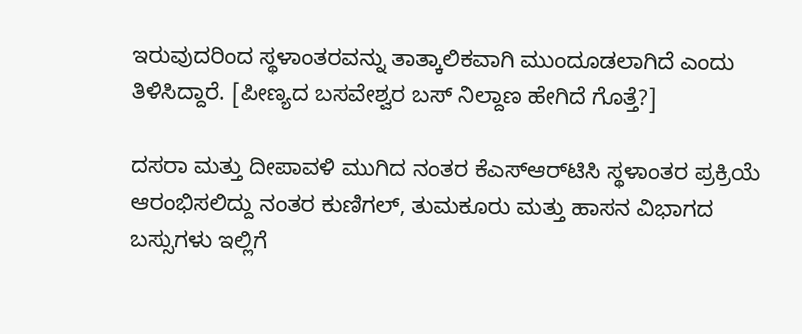ಇರುವುದರಿಂದ ಸ್ಥಳಾಂತರವನ್ನು ತಾತ್ಕಾಲಿಕವಾಗಿ ಮುಂದೂಡಲಾಗಿದೆ ಎಂದು ತಿಳಿಸಿದ್ದಾರೆ. [ಪೀಣ್ಯದ ಬಸವೇಶ್ವರ ಬಸ್ ನಿಲ್ದಾಣ ಹೇಗಿದೆ ಗೊತ್ತೆ?]

ದಸರಾ ಮತ್ತು ದೀಪಾವಳಿ ಮುಗಿದ ನಂತರ ಕೆಎಸ್ಆರ್‌ಟಿಸಿ ಸ್ಥಳಾಂತರ ಪ್ರಕ್ರಿಯೆ ಆರಂಭಿಸಲಿದ್ದು ನಂತರ ಕುಣಿಗಲ್, ತುಮಕೂರು ಮತ್ತು ಹಾಸನ ವಿಭಾಗದ ಬಸ್ಸುಗಳು ಇಲ್ಲಿಗೆ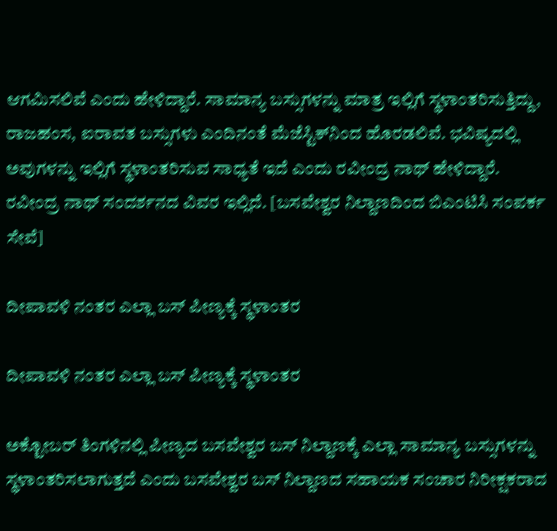ಆಗಮಿಸಲಿವೆ ಎಂದು ಹೇಳಿದ್ದಾರೆ. ಸಾಮಾನ್ಯ ಬಸ್ಸುಗಳನ್ನು ಮಾತ್ರ ಇಲ್ಲಿಗೆ ಸ್ಥಳಾಂತರಿಸುತ್ತಿದ್ದು, ರಾಜಹಂಸ, ಐರಾವತ ಬಸ್ಸುಗಳು ಎಂದಿನಂತೆ ಮೆಜೆಸ್ಟಿಕ್‌ನಿಂದ ಹೊರಡಲಿವೆ. ಭವಿಷ್ಯದಲ್ಲಿ ಅವುಗಳನ್ನು ಇಲ್ಲಿಗೆ ಸ್ಥಳಾಂತರಿಸುವ ಸಾಧ್ಯತೆ ಇದೆ ಎಂದು ರವೀಂದ್ರ ನಾಥ್ ಹೇಳಿದ್ದಾರೆ. ರವೀಂದ್ರ ನಾಥ್ ಸಂದರ್ಶನದ ವಿವರ ಇಲ್ಲಿದೆ. [ಬಸವೇಶ್ವರ ನಿಲ್ದಾಣದಿಂದ ಬಿಎಂಟಿಸಿ ಸಂಪರ್ಕ ಸೇವೆ]

ದೀಪಾವಳಿ ನಂತರ ಎಲ್ಲಾ ಬಸ್ ಪೀಣ್ಯಕ್ಕೆ ಸ್ಥಳಾಂತರ

ದೀಪಾವಳಿ ನಂತರ ಎಲ್ಲಾ ಬಸ್ ಪೀಣ್ಯಕ್ಕೆ ಸ್ಥಳಾಂತರ

ಅಕ್ಟೋಬರ್ ತಿಂಗಳಿನಲ್ಲಿ ಪೀಣ್ಯದ ಬಸವೇಶ್ವರ ಬಸ್ ನಿಲ್ದಾಣಕ್ಕೆ ಎಲ್ಲಾ ಸಾಮಾನ್ಯ ಬಸ್ಸುಗಳನ್ನು ಸ್ಥಳಾಂತರಿಸಲಾಗುತ್ತದೆ ಎಂದು ಬಸವೇಶ್ವರ ಬಸ್ ನಿಲ್ದಾಣದ ಸಹಾಯಕ ಸಂಚಾರ ನಿರೀಕ್ಷಕರಾದ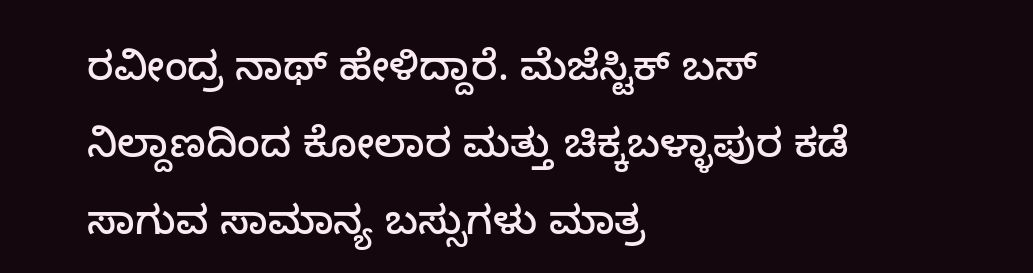ರವೀಂದ್ರ ನಾಥ್ ಹೇಳಿದ್ದಾರೆ. ಮೆಜೆಸ್ಟಿಕ್ ಬಸ್ ನಿಲ್ದಾಣದಿಂದ ಕೋಲಾರ ಮತ್ತು ಚಿಕ್ಕಬಳ್ಳಾಪುರ ಕಡೆ ಸಾಗುವ ಸಾಮಾನ್ಯ ಬಸ್ಸುಗಳು ಮಾತ್ರ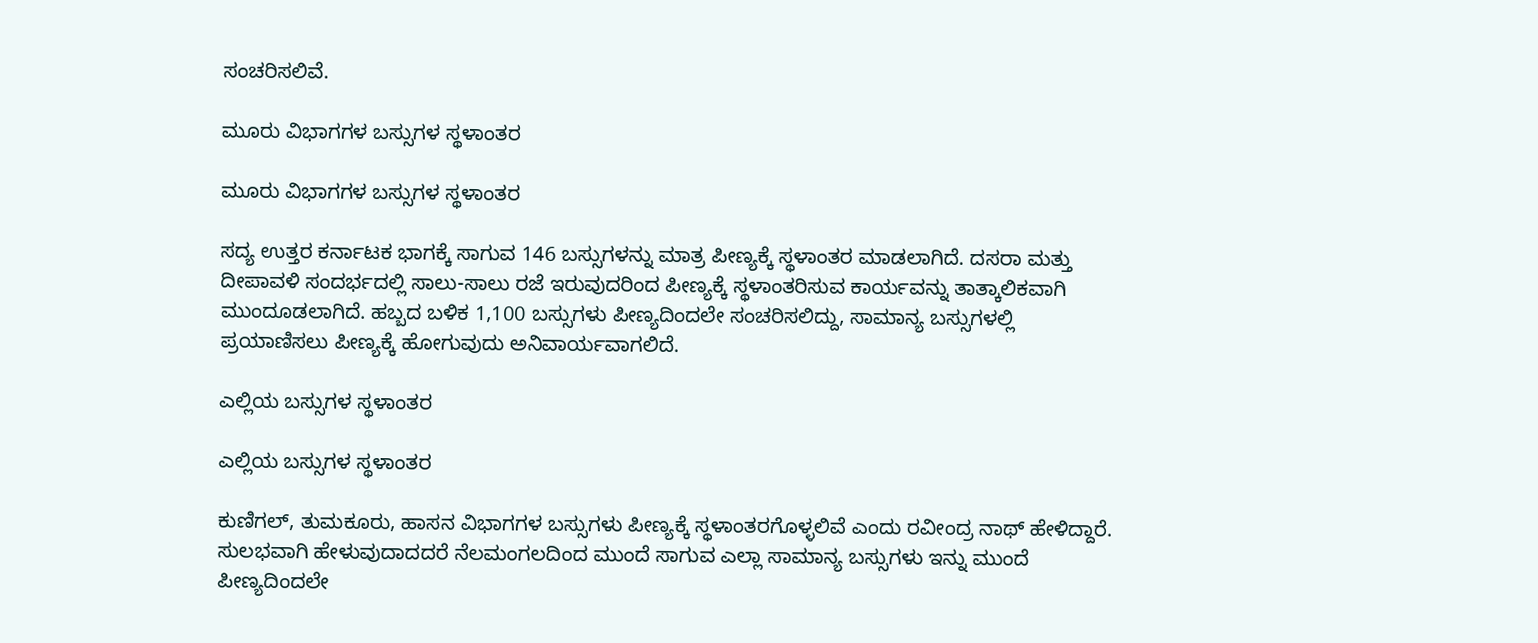ಸಂಚರಿಸಲಿವೆ.

ಮೂರು ವಿಭಾಗಗಳ ಬಸ್ಸುಗಳ ಸ್ಥಳಾಂತರ

ಮೂರು ವಿಭಾಗಗಳ ಬಸ್ಸುಗಳ ಸ್ಥಳಾಂತರ

ಸದ್ಯ ಉತ್ತರ ಕರ್ನಾಟಕ ಭಾಗಕ್ಕೆ ಸಾಗುವ 146 ಬಸ್ಸುಗಳನ್ನು ಮಾತ್ರ ಪೀಣ್ಯಕ್ಕೆ ಸ್ಥಳಾಂತರ ಮಾಡಲಾಗಿದೆ. ದಸರಾ ಮತ್ತು ದೀಪಾವಳಿ ಸಂದರ್ಭದಲ್ಲಿ ಸಾಲು-ಸಾಲು ರಜೆ ಇರುವುದರಿಂದ ಪೀಣ್ಯಕ್ಕೆ ಸ್ಥಳಾಂತರಿಸುವ ಕಾರ್ಯವನ್ನು ತಾತ್ಕಾಲಿಕವಾಗಿ ಮುಂದೂಡಲಾಗಿದೆ. ಹಬ್ಬದ ಬಳಿಕ 1,100 ಬಸ್ಸುಗಳು ಪೀಣ್ಯದಿಂದಲೇ ಸಂಚರಿಸಲಿದ್ದು, ಸಾಮಾನ್ಯ ಬಸ್ಸುಗಳಲ್ಲಿ ಪ್ರಯಾಣಿಸಲು ಪೀಣ್ಯಕ್ಕೆ ಹೋಗುವುದು ಅನಿವಾರ್ಯವಾಗಲಿದೆ.

ಎಲ್ಲಿಯ ಬಸ್ಸುಗಳ ಸ್ಥಳಾಂತರ

ಎಲ್ಲಿಯ ಬಸ್ಸುಗಳ ಸ್ಥಳಾಂತರ

ಕುಣಿಗಲ್, ತುಮಕೂರು, ಹಾಸನ ವಿಭಾಗಗಳ ಬಸ್ಸುಗಳು ಪೀಣ್ಯಕ್ಕೆ ಸ್ಥಳಾಂತರಗೊಳ್ಳಲಿವೆ ಎಂದು ರವೀಂದ್ರ ನಾಥ್ ಹೇಳಿದ್ದಾರೆ. ಸುಲಭವಾಗಿ ಹೇಳುವುದಾದದರೆ ನೆಲಮಂಗಲದಿಂದ ಮುಂದೆ ಸಾಗುವ ಎಲ್ಲಾ ಸಾಮಾನ್ಯ ಬಸ್ಸುಗಳು ಇನ್ನು ಮುಂದೆ ಪೀಣ್ಯದಿಂದಲೇ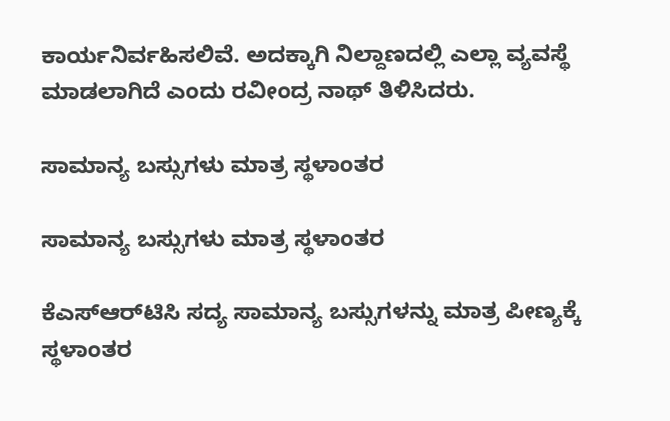ಕಾರ್ಯನಿರ್ವಹಿಸಲಿವೆ. ಅದಕ್ಕಾಗಿ ನಿಲ್ದಾಣದಲ್ಲಿ ಎಲ್ಲಾ ವ್ಯವಸ್ಥೆ ಮಾಡಲಾಗಿದೆ ಎಂದು ರವೀಂದ್ರ ನಾಥ್ ತಿಳಿಸಿದರು.

ಸಾಮಾನ್ಯ ಬಸ್ಸುಗಳು ಮಾತ್ರ ಸ್ಥಳಾಂತರ

ಸಾಮಾನ್ಯ ಬಸ್ಸುಗಳು ಮಾತ್ರ ಸ್ಥಳಾಂತರ

ಕೆಎಸ್ಆರ್‌ಟಿಸಿ ಸದ್ಯ ಸಾಮಾನ್ಯ ಬಸ್ಸುಗಳನ್ನು ಮಾತ್ರ ಪೀಣ್ಯಕ್ಕೆ ಸ್ಥಳಾಂತರ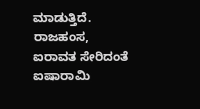ಮಾಡುತ್ತಿದೆ. ರಾಜಹಂಸ, ಐರಾವತ ಸೇರಿದಂತೆ ಐಷಾರಾಮಿ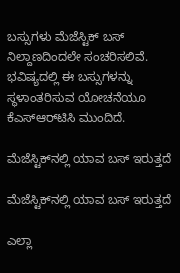ಬಸ್ಸುಗಳು ಮೆಜೆಸ್ಟಿಕ್ ಬಸ್ ನಿಲ್ದಾಣದಿಂದಲೇ ಸಂಚರಿಸಲಿವೆ. ಭವಿಷ್ಯದಲ್ಲಿ ಈ ಬಸ್ಸುಗಳನ್ನು ಸ್ಥಳಾಂತರಿಸುವ ಯೋಚನೆಯೂ ಕೆಎಸ್ಆರ್‌ಟಿಸಿ ಮುಂದಿದೆ.

ಮೆಜೆಸ್ಟಿಕ್‌ನಲ್ಲಿ ಯಾವ ಬಸ್ ಇರುತ್ತದೆ

ಮೆಜೆಸ್ಟಿಕ್‌ನಲ್ಲಿ ಯಾವ ಬಸ್ ಇರುತ್ತದೆ

ಎಲ್ಲಾ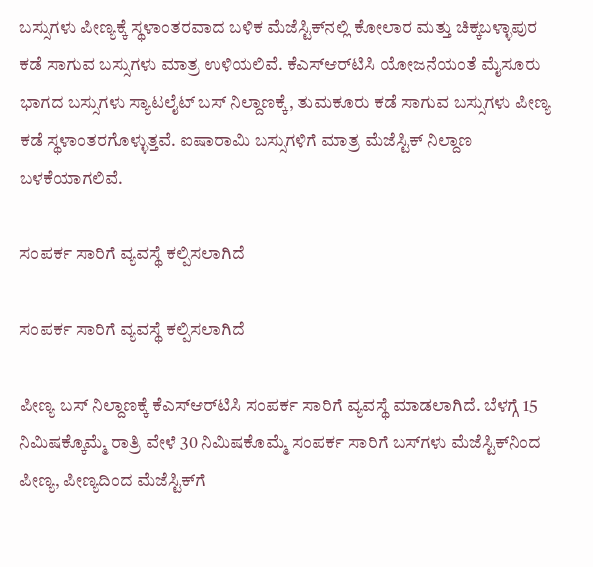ಬಸ್ಸುಗಳು ಪೀಣ್ಯಕ್ಕೆ ಸ್ಥಳಾಂತರವಾದ ಬಳಿಕ ಮೆಜೆಸ್ಟಿಕ್‌ನಲ್ಲಿ ಕೋಲಾರ ಮತ್ತು ಚಿಕ್ಕಬಳ್ಳಾಪುರ ಕಡೆ ಸಾಗುವ ಬಸ್ಸುಗಳು ಮಾತ್ರ ಉಳಿಯಲಿವೆ. ಕೆಎಸ್ಆರ್‌ಟಿಸಿ ಯೋಜನೆಯಂತೆ ಮೈಸೂರು ಭಾಗದ ಬಸ್ಸುಗಳು ಸ್ಯಾಟಲೈಟ್ ಬಸ್ ನಿಲ್ದಾಣಕ್ಕೆ, ತುಮಕೂರು ಕಡೆ ಸಾಗುವ ಬಸ್ಸುಗಳು ಪೀಣ್ಯ ಕಡೆ ಸ್ಥಳಾಂತರಗೊಳ್ಳುತ್ತವೆ. ಐಷಾರಾಮಿ ಬಸ್ಸುಗಳಿಗೆ ಮಾತ್ರ ಮೆಜೆಸ್ಟಿಕ್ ನಿಲ್ದಾಣ ಬಳಕೆಯಾಗಲಿವೆ.

ಸಂಪರ್ಕ ಸಾರಿಗೆ ವ್ಯವಸ್ಥೆ ಕಲ್ಪಿಸಲಾಗಿದೆ

ಸಂಪರ್ಕ ಸಾರಿಗೆ ವ್ಯವಸ್ಥೆ ಕಲ್ಪಿಸಲಾಗಿದೆ

ಪೀಣ್ಯ ಬಸ್ ನಿಲ್ದಾಣಕ್ಕೆ ಕೆಎಸ್ಆರ್‌ಟಿಸಿ ಸಂಪರ್ಕ ಸಾರಿಗೆ ವ್ಯವಸ್ಥೆ ಮಾಡಲಾಗಿದೆ. ಬೆಳಗ್ಗೆ 15 ನಿಮಿಷಕ್ಕೊಮ್ಮೆ ರಾತ್ರಿ ವೇಳೆ 30 ನಿಮಿಷಕೊಮ್ಮೆ ಸಂಪರ್ಕ ಸಾರಿಗೆ ಬಸ್‌ಗಳು ಮೆಜೆಸ್ಟಿಕ್‌ನಿಂದ ಪೀಣ್ಯ, ಪೀಣ್ಯದಿಂದ ಮೆಜೆಸ್ಟಿಕ್‌ಗೆ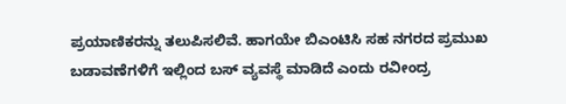ಪ್ರಯಾಣಿಕರನ್ನು ತಲುಪಿಸಲಿವೆ. ಹಾಗಯೇ ಬಿಎಂಟಿಸಿ ಸಹ ನಗರದ ಪ್ರಮುಖ ಬಡಾವಣೆಗಳಿಗೆ ಇಲ್ಲಿಂದ ಬಸ್ ವ್ಯವಸ್ಥೆ ಮಾಡಿದೆ ಎಂದು ರವೀಂದ್ರ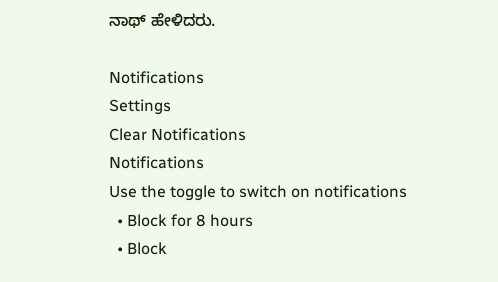ನಾಥ್ ಹೇಳಿದರು.

Notifications
Settings
Clear Notifications
Notifications
Use the toggle to switch on notifications
  • Block for 8 hours
  • Block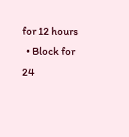for 12 hours
  • Block for 24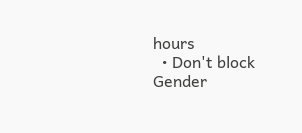hours
  • Don't block
Gender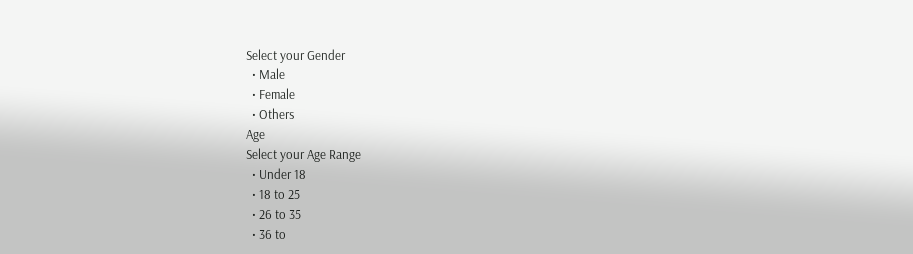Select your Gender
  • Male
  • Female
  • Others
Age
Select your Age Range
  • Under 18
  • 18 to 25
  • 26 to 35
  • 36 to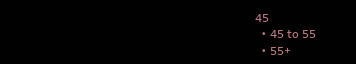45
  • 45 to 55
  • 55+